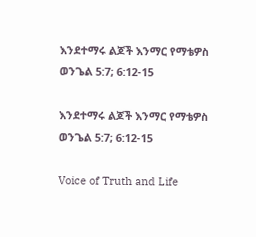እንደተማሩ ልጆች እንማር የማቴዎስ ወንጌል 5:7; 6:12-15

እንደተማሩ ልጆች እንማር የማቴዎስ ወንጌል 5:7; 6:12-15

Voice of Truth and Life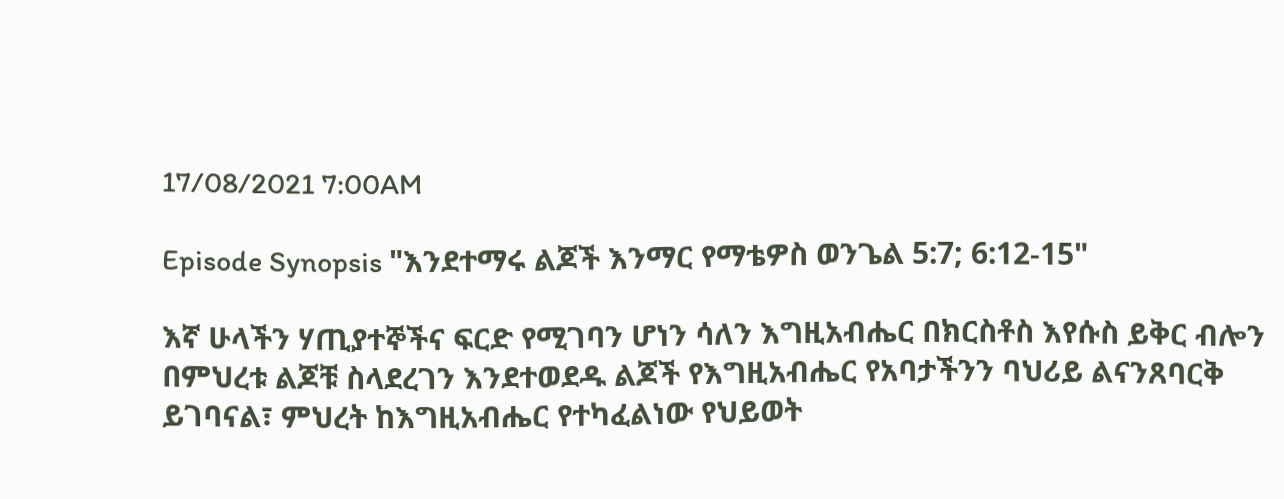17/08/2021 7:00AM

Episode Synopsis "እንደተማሩ ልጆች እንማር የማቴዎስ ወንጌል 5:7; 6:12-15"

እኛ ሁላችን ሃጢያተኞችና ፍርድ የሚገባን ሆነን ሳለን እግዚአብሔር በክርስቶስ እየሱስ ይቅር ብሎን በምህረቱ ልጆቹ ስላደረገን እንደተወደዱ ልጆች የእግዚአብሔር የአባታችንን ባህሪይ ልናንጸባርቅ ይገባናል፣ ምህረት ከእግዚአብሔር የተካፈልነው የህይወት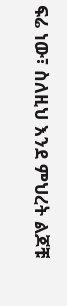ፍሬ ነው፣ ስለዚህ እንደ ምህረት ልጆቹ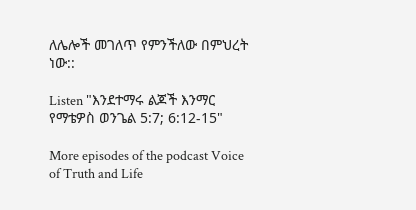ለሌሎች መገለጥ የምንችለው በምህረት ነው::

Listen "እንደተማሩ ልጆች እንማር የማቴዎስ ወንጌል 5:7; 6:12-15"

More episodes of the podcast Voice of Truth and Life